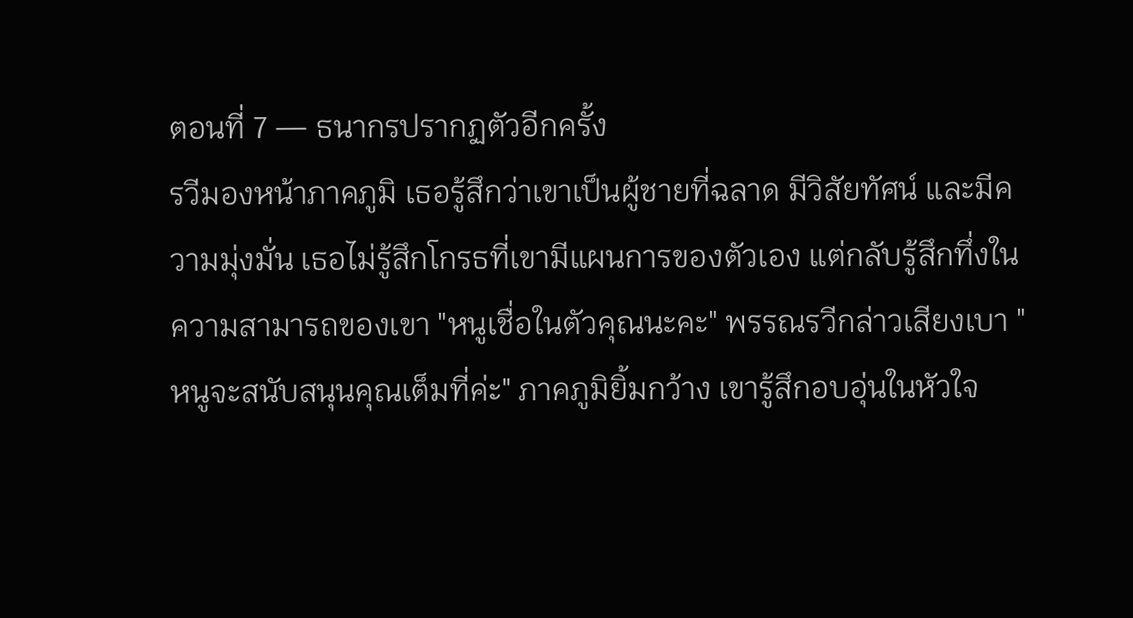ตอนที่ 7 — ธนากรปรากฏตัวอีกครั้ง
รวีมองหน้าภาคภูมิ เธอรู้สึกว่าเขาเป็นผู้ชายที่ฉลาด มีวิสัยทัศน์ และมีความมุ่งมั่น เธอไม่รู้สึกโกรธที่เขามีแผนการของตัวเอง แต่กลับรู้สึกทึ่งในความสามารถของเขา "หนูเชื่อในตัวคุณนะคะ" พรรณรวีกล่าวเสียงเบา "หนูจะสนับสนุนคุณเต็มที่ค่ะ" ภาคภูมิยิ้มกว้าง เขารู้สึกอบอุ่นในหัวใจ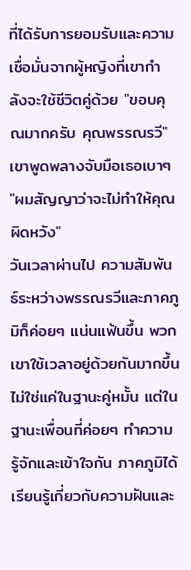ที่ได้รับการยอมรับและความเชื่อมั่นจากผู้หญิงที่เขากำลังจะใช้ชีวิตคู่ด้วย "ขอบคุณมากครับ คุณพรรณรวี" เขาพูดพลางจับมือเธอเบาๆ "ผมสัญญาว่าจะไม่ทำให้คุณผิดหวัง"
วันเวลาผ่านไป ความสัมพันธ์ระหว่างพรรณรวีและภาคภูมิก็ค่อยๆ แน่นแฟ้นขึ้น พวกเขาใช้เวลาอยู่ด้วยกันมากขึ้น ไม่ใช่แค่ในฐานะคู่หมั้น แต่ในฐานะเพื่อนที่ค่อยๆ ทำความรู้จักและเข้าใจกัน ภาคภูมิได้เรียนรู้เกี่ยวกับความฝันและ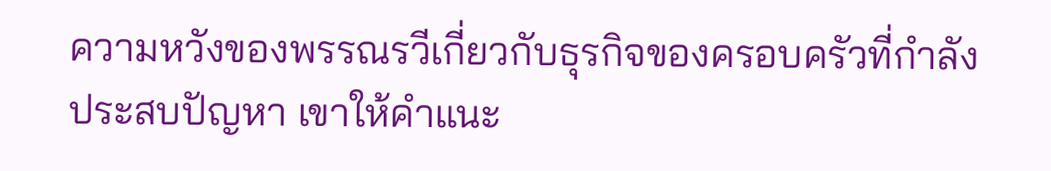ความหวังของพรรณรวีเกี่ยวกับธุรกิจของครอบครัวที่กำลังประสบปัญหา เขาให้คำแนะ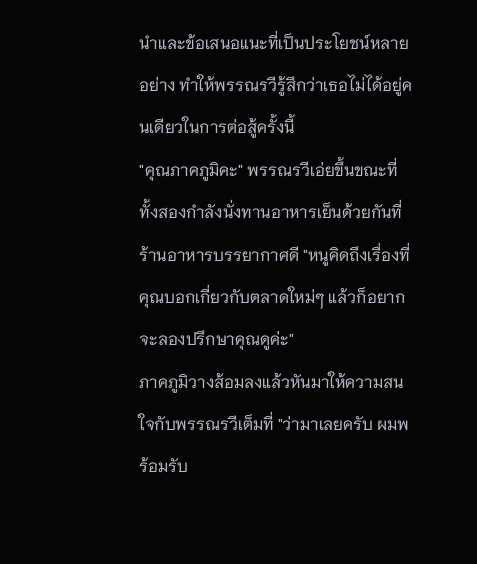นำและข้อเสนอแนะที่เป็นประโยชน์หลายอย่าง ทำให้พรรณรวีรู้สึกว่าเธอไม่ได้อยู่คนเดียวในการต่อสู้ครั้งนี้
"คุณภาคภูมิคะ" พรรณรวีเอ่ยขึ้นขณะที่ทั้งสองกำลังนั่งทานอาหารเย็นด้วยกันที่ร้านอาหารบรรยากาศดี "หนูคิดถึงเรื่องที่คุณบอกเกี่ยวกับตลาดใหม่ๆ แล้วก็อยากจะลองปรึกษาคุณดูค่ะ"
ภาคภูมิวางส้อมลงแล้วหันมาให้ความสนใจกับพรรณรวีเต็มที่ "ว่ามาเลยครับ ผมพร้อมรับ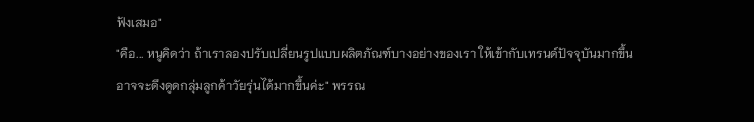ฟังเสมอ"
"คือ... หนูคิดว่า ถ้าเราลองปรับเปลี่ยนรูปแบบผลิตภัณฑ์บางอย่างของเรา ให้เข้ากับเทรนด์ปัจจุบันมากขึ้น อาจจะดึงดูดกลุ่มลูกค้าวัยรุ่นได้มากขึ้นค่ะ" พรรณ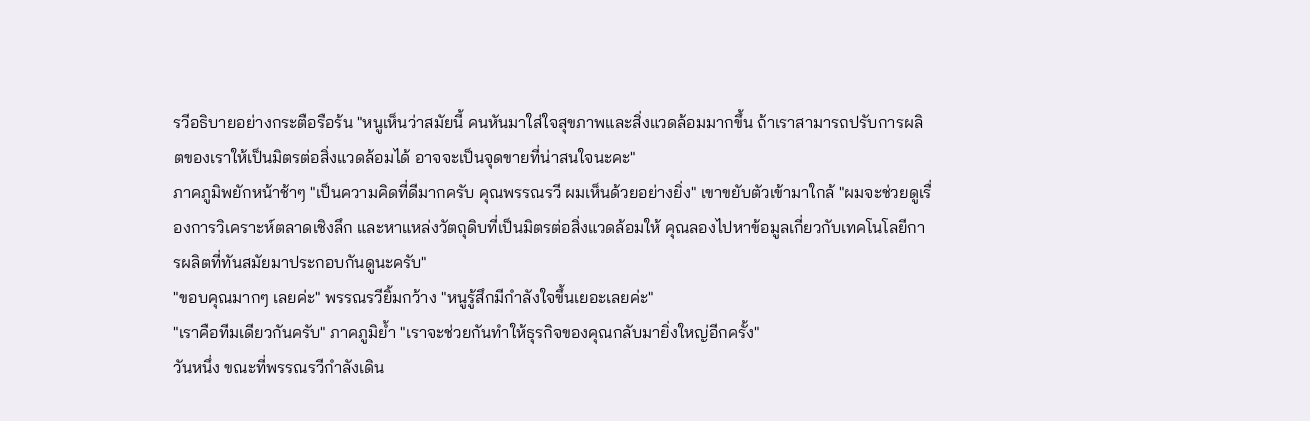รวีอธิบายอย่างกระตือรือร้น "หนูเห็นว่าสมัยนี้ คนหันมาใส่ใจสุขภาพและสิ่งแวดล้อมมากขึ้น ถ้าเราสามารถปรับการผลิตของเราให้เป็นมิตรต่อสิ่งแวดล้อมได้ อาจจะเป็นจุดขายที่น่าสนใจนะคะ"
ภาคภูมิพยักหน้าช้าๆ "เป็นความคิดที่ดีมากครับ คุณพรรณรวี ผมเห็นด้วยอย่างยิ่ง" เขาขยับตัวเข้ามาใกล้ "ผมจะช่วยดูเรื่องการวิเคราะห์ตลาดเชิงลึก และหาแหล่งวัตถุดิบที่เป็นมิตรต่อสิ่งแวดล้อมให้ คุณลองไปหาข้อมูลเกี่ยวกับเทคโนโลยีการผลิตที่ทันสมัยมาประกอบกันดูนะครับ"
"ขอบคุณมากๆ เลยค่ะ" พรรณรวียิ้มกว้าง "หนูรู้สึกมีกำลังใจขึ้นเยอะเลยค่ะ"
"เราคือทีมเดียวกันครับ" ภาคภูมิย้ำ "เราจะช่วยกันทำให้ธุรกิจของคุณกลับมายิ่งใหญ่อีกครั้ง"
วันหนึ่ง ขณะที่พรรณรวีกำลังเดิน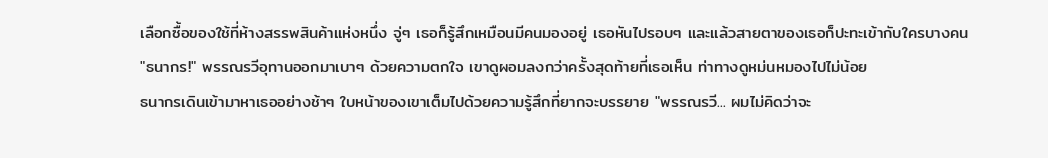เลือกซื้อของใช้ที่ห้างสรรพสินค้าแห่งหนึ่ง จู่ๆ เธอก็รู้สึกเหมือนมีคนมองอยู่ เธอหันไปรอบๆ และแล้วสายตาของเธอก็ปะทะเข้ากับใครบางคน
"ธนากร!" พรรณรวีอุทานออกมาเบาๆ ด้วยความตกใจ เขาดูผอมลงกว่าครั้งสุดท้ายที่เธอเห็น ท่าทางดูหม่นหมองไปไม่น้อย
ธนากรเดินเข้ามาหาเธออย่างช้าๆ ใบหน้าของเขาเต็มไปด้วยความรู้สึกที่ยากจะบรรยาย "พรรณรวี... ผมไม่คิดว่าจะ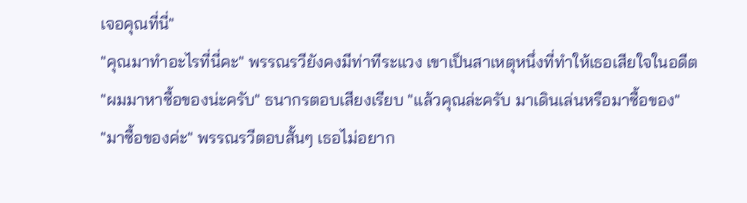เจอคุณที่นี่"
"คุณมาทำอะไรที่นี่คะ" พรรณรวียังคงมีท่าทีระแวง เขาเป็นสาเหตุหนึ่งที่ทำให้เธอเสียใจในอดีต
"ผมมาหาซื้อของน่ะครับ" ธนากรตอบเสียงเรียบ "แล้วคุณล่ะครับ มาเดินเล่นหรือมาซื้อของ"
"มาซื้อของค่ะ" พรรณรวีตอบสั้นๆ เธอไม่อยาก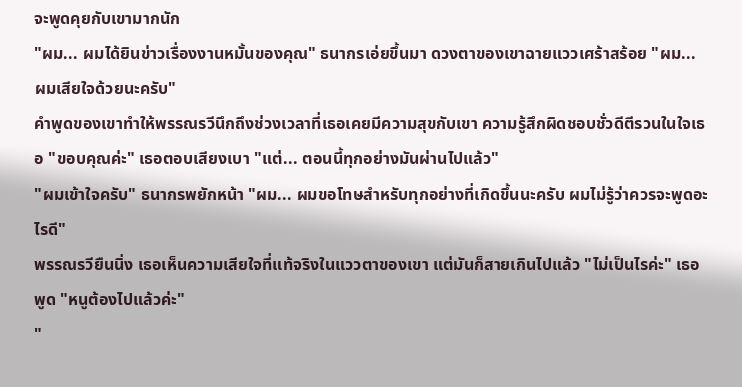จะพูดคุยกับเขามากนัก
"ผม... ผมได้ยินข่าวเรื่องงานหมั้นของคุณ" ธนากรเอ่ยขึ้นมา ดวงตาของเขาฉายแววเศร้าสร้อย "ผม... ผมเสียใจด้วยนะครับ"
คำพูดของเขาทำให้พรรณรวีนึกถึงช่วงเวลาที่เธอเคยมีความสุขกับเขา ความรู้สึกผิดชอบชั่วดีตีรวนในใจเธอ "ขอบคุณค่ะ" เธอตอบเสียงเบา "แต่... ตอนนี้ทุกอย่างมันผ่านไปแล้ว"
"ผมเข้าใจครับ" ธนากรพยักหน้า "ผม... ผมขอโทษสำหรับทุกอย่างที่เกิดขึ้นนะครับ ผมไม่รู้ว่าควรจะพูดอะไรดี"
พรรณรวียืนนิ่ง เธอเห็นความเสียใจที่แท้จริงในแววตาของเขา แต่มันก็สายเกินไปแล้ว "ไม่เป็นไรค่ะ" เธอพูด "หนูต้องไปแล้วค่ะ"
"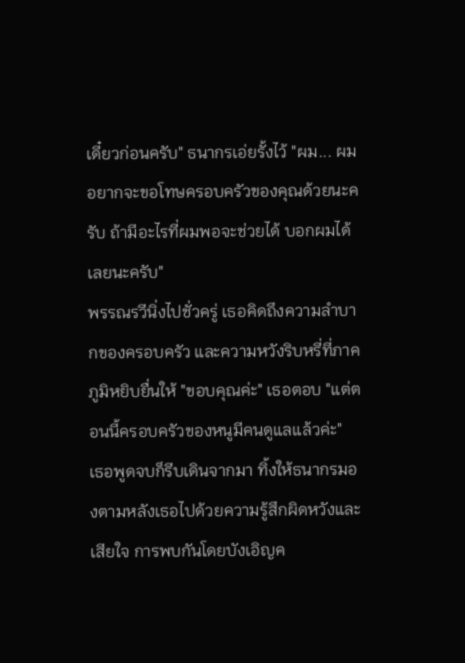เดี๋ยวก่อนครับ" ธนากรเอ่ยรั้งไว้ "ผม... ผมอยากจะขอโทษครอบครัวของคุณด้วยนะครับ ถ้ามีอะไรที่ผมพอจะช่วยได้ บอกผมได้เลยนะครับ"
พรรณรวีนิ่งไปชั่วครู่ เธอคิดถึงความลำบากของครอบครัว และความหวังริบหรี่ที่ภาคภูมิหยิบยื่นให้ "ขอบคุณค่ะ" เธอตอบ "แต่ตอนนี้ครอบครัวของหนูมีคนดูแลแล้วค่ะ"
เธอพูดจบก็รีบเดินจากมา ทิ้งให้ธนากรมองตามหลังเธอไปด้วยความรู้สึกผิดหวังและเสียใจ การพบกันโดยบังเอิญค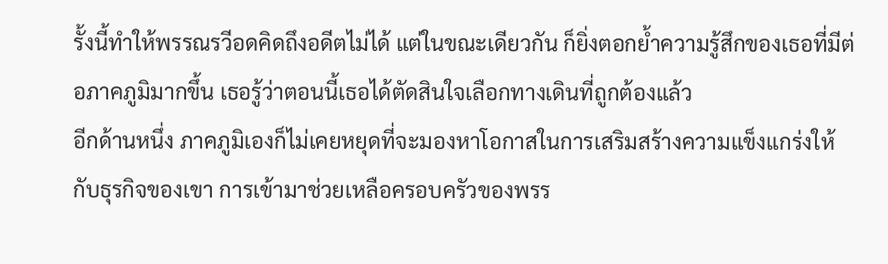รั้งนี้ทำให้พรรณรวีอดคิดถึงอดีตไม่ได้ แต่ในขณะเดียวกัน ก็ยิ่งตอกย้ำความรู้สึกของเธอที่มีต่อภาคภูมิมากขึ้น เธอรู้ว่าตอนนี้เธอได้ตัดสินใจเลือกทางเดินที่ถูกต้องแล้ว
อีกด้านหนึ่ง ภาคภูมิเองก็ไม่เคยหยุดที่จะมองหาโอกาสในการเสริมสร้างความแข็งแกร่งให้กับธุรกิจของเขา การเข้ามาช่วยเหลือครอบครัวของพรร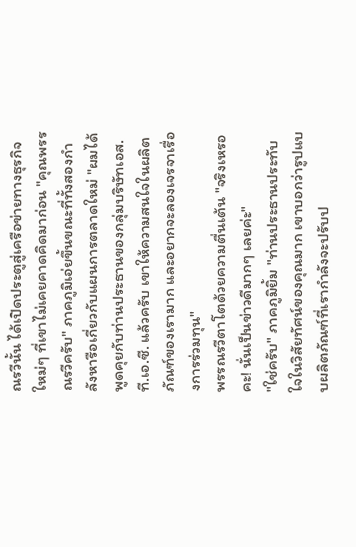ณรวีนั้น ได้เปิดประตูสู่เครือข่ายทางธุรกิจใหม่ๆ ที่เขาไม่เคยคาดคิดมาก่อน "คุณพรรณรวีครับ" ภาคภูมิเอ่ยขึ้นขณะที่ทั้งสองกำลังหารือเกี่ยวกับแผนการตลาดใหม่ "ผมได้พูดคุยกับท่านประธานของกลุ่มบริษัทเอส.ที.เอ.ซี. แล้วครับ เขาให้ความสนใจในผลิตภัณฑ์ของเรามาก และอยากจะลองเจรจาเรื่องการร่วมทุน"
พรรณรวีตาโตด้วยความตื่นเต้น "จริงเหรอคะ! นั่นเป็นข่าวดีมากๆ เลยค่ะ"
"ใช่ครับ" ภาคภูมิยิ้ม "ท่านประธานประทับใจในวิสัยทัศน์ของคุณมาก เขาบอกว่ารูปแบบผลิตภัณฑ์ที่เรากำลังจะปรับป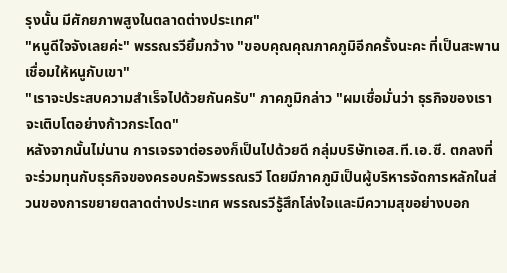รุงนั้น มีศักยภาพสูงในตลาดต่างประเทศ"
"หนูดีใจจังเลยค่ะ" พรรณรวียิ้มกว้าง "ขอบคุณคุณภาคภูมิอีกครั้งนะคะ ที่เป็นสะพานเชื่อมให้หนูกับเขา"
"เราจะประสบความสำเร็จไปด้วยกันครับ" ภาคภูมิกล่าว "ผมเชื่อมั่นว่า ธุรกิจของเราจะเติบโตอย่างก้าวกระโดด"
หลังจากนั้นไม่นาน การเจรจาต่อรองก็เป็นไปด้วยดี กลุ่มบริษัทเอส.ที.เอ.ซี. ตกลงที่จะร่วมทุนกับธุรกิจของครอบครัวพรรณรวี โดยมีภาคภูมิเป็นผู้บริหารจัดการหลักในส่วนของการขยายตลาดต่างประเทศ พรรณรวีรู้สึกโล่งใจและมีความสุขอย่างบอก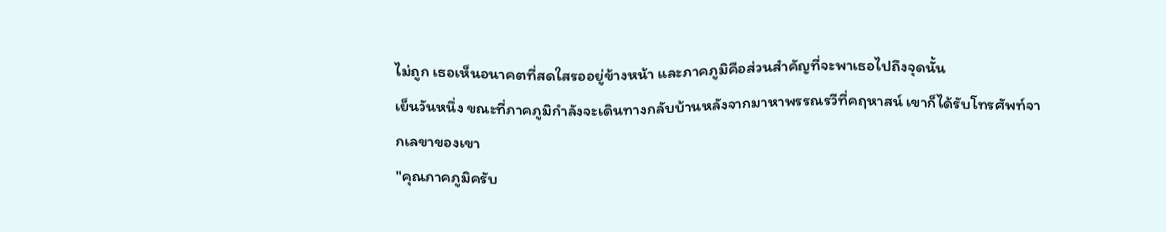ไม่ถูก เธอเห็นอนาคตที่สดใสรออยู่ข้างหน้า และภาคภูมิคือส่วนสำคัญที่จะพาเธอไปถึงจุดนั้น
เย็นวันหนึ่ง ขณะที่ภาคภูมิกำลังจะเดินทางกลับบ้านหลังจากมาหาพรรณรวีที่คฤหาสน์ เขาก็ได้รับโทรศัพท์จากเลขาของเขา
"คุณภาคภูมิครับ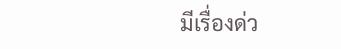มีเรื่องด่ว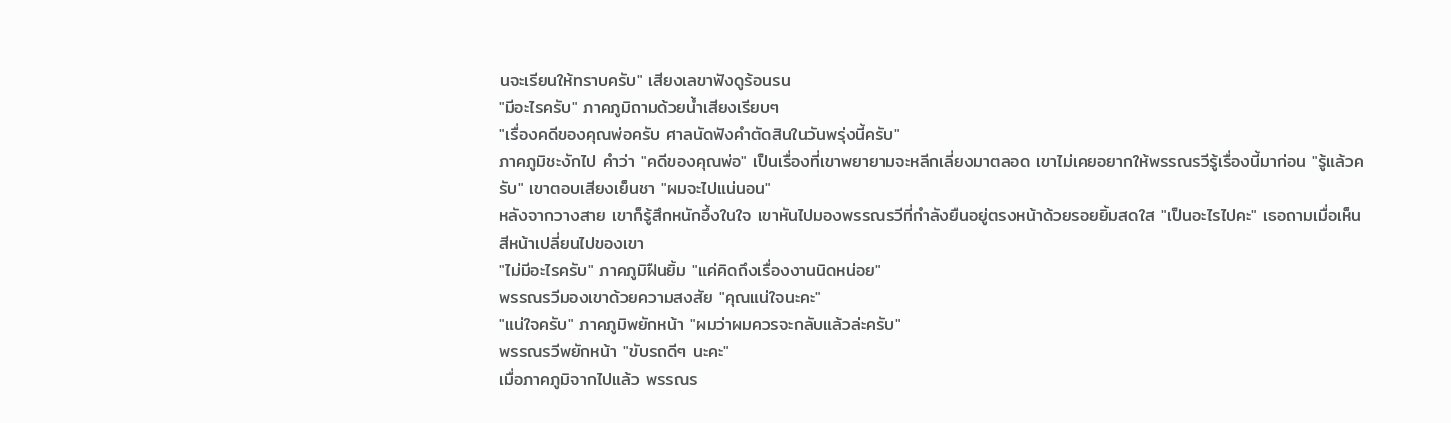นจะเรียนให้ทราบครับ" เสียงเลขาฟังดูร้อนรน
"มีอะไรครับ" ภาคภูมิถามด้วยน้ำเสียงเรียบๆ
"เรื่องคดีของคุณพ่อครับ ศาลนัดฟังคำตัดสินในวันพรุ่งนี้ครับ"
ภาคภูมิชะงักไป คำว่า "คดีของคุณพ่อ" เป็นเรื่องที่เขาพยายามจะหลีกเลี่ยงมาตลอด เขาไม่เคยอยากให้พรรณรวีรู้เรื่องนี้มาก่อน "รู้แล้วครับ" เขาตอบเสียงเย็นชา "ผมจะไปแน่นอน"
หลังจากวางสาย เขาก็รู้สึกหนักอึ้งในใจ เขาหันไปมองพรรณรวีที่กำลังยืนอยู่ตรงหน้าด้วยรอยยิ้มสดใส "เป็นอะไรไปคะ" เธอถามเมื่อเห็นสีหน้าเปลี่ยนไปของเขา
"ไม่มีอะไรครับ" ภาคภูมิฝืนยิ้ม "แค่คิดถึงเรื่องงานนิดหน่อย"
พรรณรวีมองเขาด้วยความสงสัย "คุณแน่ใจนะคะ"
"แน่ใจครับ" ภาคภูมิพยักหน้า "ผมว่าผมควรจะกลับแล้วล่ะครับ"
พรรณรวีพยักหน้า "ขับรถดีๆ นะคะ"
เมื่อภาคภูมิจากไปแล้ว พรรณร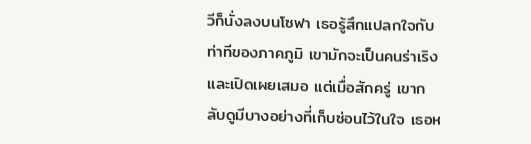วีก็นั่งลงบนโซฟา เธอรู้สึกแปลกใจกับท่าทีของภาคภูมิ เขามักจะเป็นคนร่าเริงและเปิดเผยเสมอ แต่เมื่อสักครู่ เขากลับดูมีบางอย่างที่เก็บซ่อนไว้ในใจ เธอห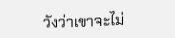วังว่าเขาจะไม่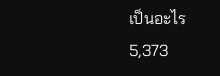เป็นอะไร
5,373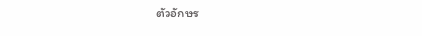ตัวอักษร